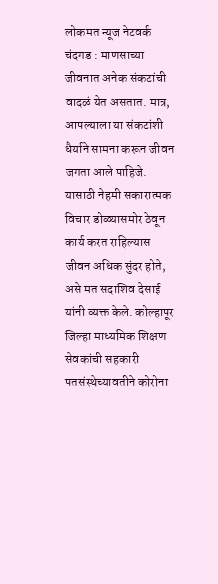लोकमत न्यूज नेटवर्क
चंदगड : माणसाच्या जीवनात अनेक संकटांची वादळं येत असतात. मात्र, आपल्याला या संकटांशी धैर्याने सामना करून जीवन जगता आले पाहिजे. यासाठी नेहमी सकारात्मक विचार डोळ्यासमोर ठेवून कार्य करत राहिल्यास जीवन अधिक सुंदर होते, असे मत सदाशिव देसाई यांनी व्यक्त केले. कोल्हापूर जिल्हा माध्यमिक शिक्षण सेवकांची सहकारी पतसंस्थेच्यावतीने कोरोना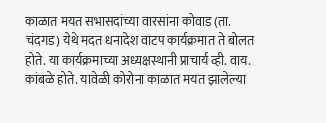काळात मयत सभासदांच्या वारसांना कोवाड (ता. चंदगड) येथे मदत धनादेश वाटप कार्यक्रमात ते बोलत होते. या कार्यक्रमाच्या अध्यक्षस्थानी प्राचार्य व्ही. वाय. कांबळे होते. यावेळी कोरोना काळात मयत झालेल्या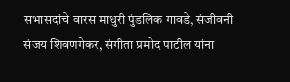सभासदांचे वारस माधुरी पुंडलिक गावडे, संजीवनी संजय शिवणगेकर, संगीता प्रमोद पाटील यांना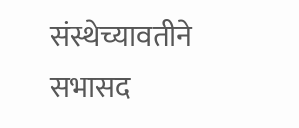संस्थेच्यावतीने सभासद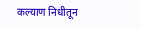कल्याण निधीतून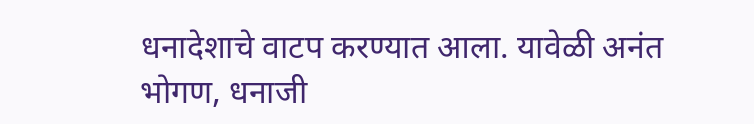धनादेशाचे वाटप करण्यात आला. यावेळी अनंत भोगण, धनाजी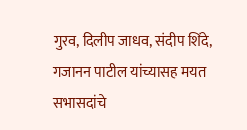गुरव, दिलीप जाधव, संदीप शिंदे, गजानन पाटील यांच्यासह मयत सभासदांचे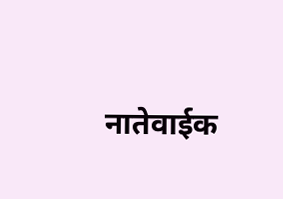नातेवाईक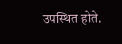उपस्थित होते.